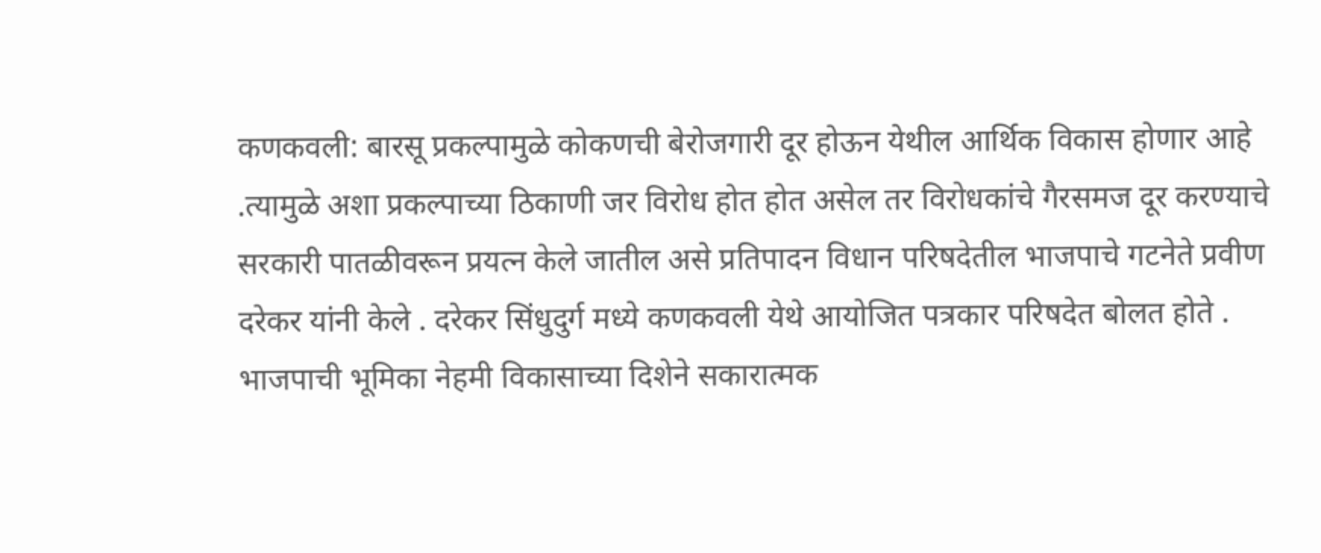कणकवली: बारसू प्रकल्पामुळे कोकणची बेरोजगारी दूर होऊन येथील आर्थिक विकास होणार आहे .त्यामुळे अशा प्रकल्पाच्या ठिकाणी जर विरोध होत होत असेल तर विरोधकांचे गैरसमज दूर करण्याचे सरकारी पातळीवरून प्रयत्न केले जातील असे प्रतिपादन विधान परिषदेतील भाजपाचे गटनेते प्रवीण दरेकर यांनी केले . दरेकर सिंधुदुर्ग मध्ये कणकवली येथे आयोजित पत्रकार परिषदेत बोलत होते . भाजपाची भूमिका नेहमी विकासाच्या दिशेने सकारात्मक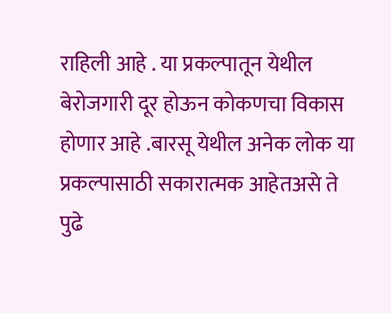राहिली आहे . या प्रकल्पातून येथील बेरोजगारी दूर होऊन कोकणचा विकास होणार आहे .बारसू येथील अनेक लोक या प्रकल्पासाठी सकारात्मक आहेतअसे ते पुढे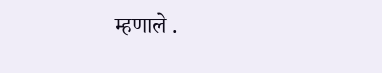म्हणाले .